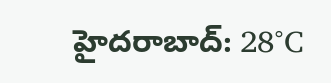హైదరాబాద్: 28°C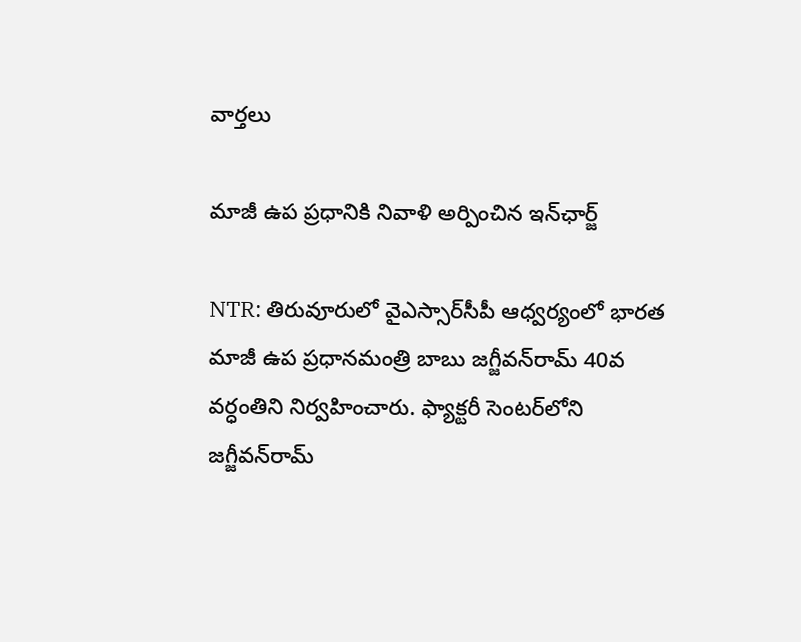వార్తలు

మాజీ ఉప ప్రధానికి నివాళి అర్పించిన ఇన్‌ఛార్జ్

NTR: తిరువూరులో వైఎస్సార్‌సీపీ ఆధ్వర్యంలో భారత మాజీ ఉప ప్రధానమంత్రి బాబు జగ్జీవన్‌రామ్ 40వ వర్ధంతిని నిర్వహించారు. ఫ్యాక్టరీ సెంటర్‌లోని జగ్జీవన్‌రామ్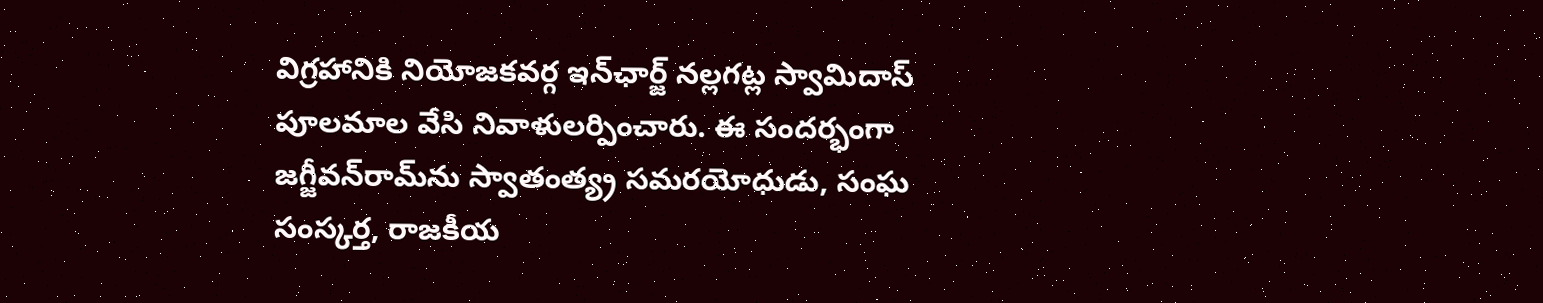విగ్రహానికి నియోజకవర్గ ఇన్‌ఛార్జ్ నల్లగట్ల స్వామిదాస్ పూలమాల వేసి నివాళులర్పించారు. ఈ సందర్భంగా జగ్జీవన్‌రామ్‌ను స్వాతంత్య్ర సమరయోధుడు, సంఘ సంస్కర్త, రాజకీయ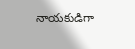నాయకుడిగా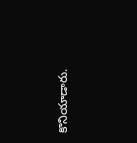కొనియాడారు.